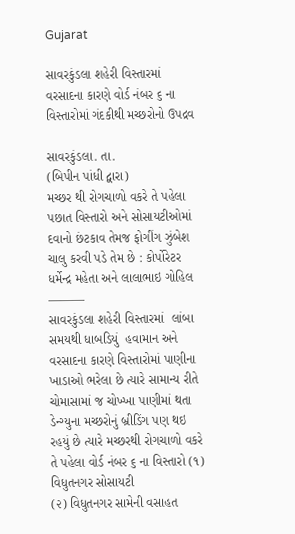Gujarat

સાવરકુંડલા શહેરી વિસ્તારમાં વરસાદના કારણે વોર્ડ નંબર ૬ ના વિસ્તારોમાં ગંદકીથી મચ્છરોનો ઉપદ્રવ

સાવરકુંડલા. તા.
(બિપીન પાંધી દ્વારા)
મચ્છર થી રોગચાળો વકરે તે પહેલા પછાત વિસ્તારો અને સોસાયટીઓમાં દવાનો છંટકાવ તેમજ ફોગીંગ ઝુંબેશ ચાલુ કરવી પડે તેમ છે : કોર્પોરેટર ધર્મેન્દ્ર મહેતા અને લાલાભાઇ ગોહિલ
———
સાવરકુંડલા શહેરી વિસ્તારમાં  લાંબા સમયથી ધાબડિયું  હવામાન અને વરસાદના કારણે વિસ્તારોમાં પાણીના ખાડાઓ ભરેલા છે ત્યારે સામાન્ય રીતે ચોમાસામાં જ ચોખ્ખા પાણીમાં થતા ડેન્ગ્યુના મચ્છરોનું બ્રીડિંગ પણ થઇ રહયું છે ત્યારે મચ્છરથી રોગચાળો વકરે તે પહેલા વોર્ડ નંબર ૬ ના વિસ્તારો (૧) વિધુતનગર સોસાયટી
(૨) વિધુતનગર સામેની વસાહત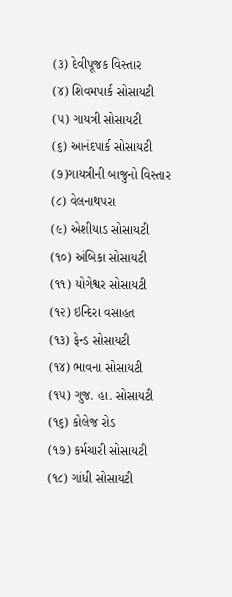(૩) દેવીપૂજક વિસ્તાર
(૪) શિવમપાર્ક સોસાયટી
(૫) ગાયત્રી સોસાયટી
(૬) આનંદપાર્ક સોસાયટી
(૭)ગાયત્રીની બાજુનો વિસ્તાર
(૮) વેલનાથપરા
(૯) એશીયાડ સોસાયટી
(૧૦) અંબિકા સોસાયટી
(૧૧) યોગેશ્વર સોસાયટી
(૧૨) ઇન્દિરા વસાહત
(૧૩) ફેન્ડ સોસાયટી
(૧૪) ભાવના સોસાયટી
(૧૫) ગુજ. હા. સોસાયટી
(૧૬) કોલેજ રોડ
(૧૭) કર્મચારી સોસાયટી
(૧૮) ગાંધી સોસાયટી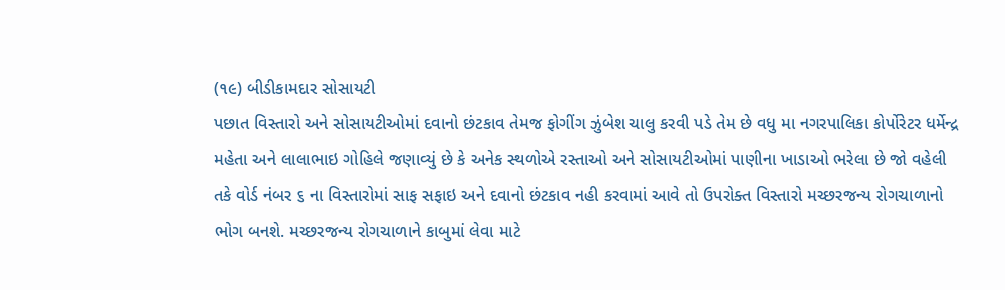(૧૯) બીડીકામદાર સોસાયટી
પછાત વિસ્તારો અને સોસાયટીઓમાં દવાનો છંટકાવ તેમજ ફોગીંગ ઝુંબેશ ચાલુ કરવી પડે તેમ છે વધુ મા નગરપાલિકા કોર્પોરેટર ધર્મેન્દ્ર મહેતા અને લાલાભાઇ ગોહિલે જણાવ્યું છે કે અનેક સ્થળોએ રસ્તાઓ અને સોસાયટીઓમાં પાણીના ખાડાઓ ભરેલા છે જો વહેલી તકે વોર્ડ નંબર ૬ ના વિસ્તારોમાં સાફ સફાઇ અને દવાનો છંટકાવ નહી કરવામાં આવે તો ઉપરોક્ત વિસ્તારો મચ્છરજન્ય રોગચાળાનો ભોગ બનશે. મચ્છરજન્ય રોગચાળાને કાબુમાં લેવા માટે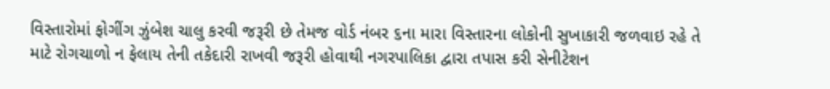વિસ્તારોમાં ફોગીંગ ઝુંબેશ ચાલુ કરવી જરૂરી છે તેમજ વોર્ડ નંબર ૬ના મારા વિસ્તારના લોકોની સુખાકારી જળવાઇ રહે તે માટે રોગચાળો ન ફેલાય તેની તકેદારી રાખવી જરૂરી હોવાથી નગરપાલિકા દ્વારા તપાસ કરી સેનીટેશન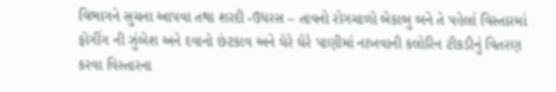વિભાગને સુચના આપવા તથા શરદી -ઉધરસ – તાવનો રોગચાળો બેકાબુ બને તે પહેલાં વિસ્તારમાં ફોગીંગ ની ઝુંબેશ અને દવાનો છંટકાવ અને ઘેરે ઘેરે પાણીમાં નાખવાની કલોરિન ટીકડીનું વિતરણ કરવા વિસ્તારના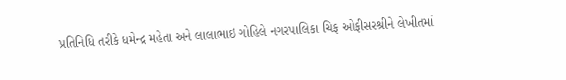પ્રતિનિધિ તરીકે ધમેન્દ્ર મહેતા અને લાલાભાઇ ગોહિલે નગરપાલિકા ચિફ ઓફીસરશ્રીને લેખીતમાં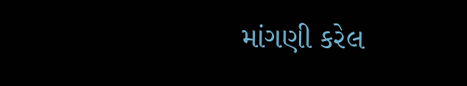માંગણી કરેલ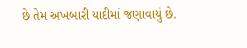છે તેમ અખબારી યાદીમાં જણાવાયું છે.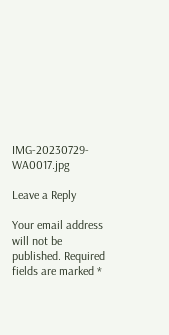IMG-20230729-WA0017.jpg

Leave a Reply

Your email address will not be published. Required fields are marked *